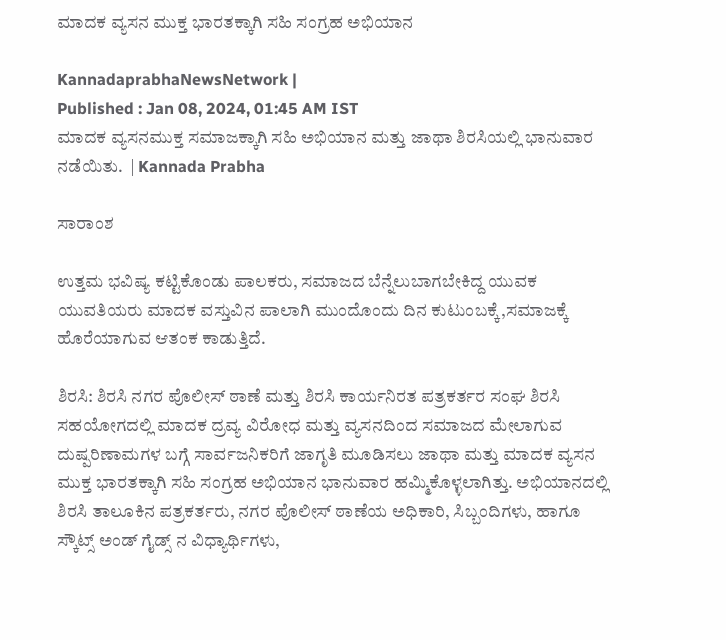ಮಾದಕ ವ್ಯಸನ ಮುಕ್ತ ಭಾರತಕ್ಕಾಗಿ ಸಹಿ ಸಂಗ್ರಹ ಅಭಿಯಾನ

KannadaprabhaNewsNetwork |
Published : Jan 08, 2024, 01:45 AM IST
ಮಾದಕ ವ್ಯಸನಮುಕ್ತ ಸಮಾಜಕ್ಕಾಗಿ ಸಹಿ ಅಭಿಯಾನ ಮತ್ತು ಜಾಥಾ ಶಿರಸಿಯಲ್ಲಿ ಭಾನುವಾರ ನಡೆಯಿತು.  | Kannada Prabha

ಸಾರಾಂಶ

ಉತ್ತಮ ಭವಿಷ್ಯ ಕಟ್ಟಿಕೊಂಡು ಪಾಲಕರು, ಸಮಾಜದ ಬೆನ್ನೆಲುಬಾಗಬೇಕಿದ್ದ ಯುವಕ ಯುವತಿಯರು ಮಾದಕ ವಸ್ತುವಿನ ಪಾಲಾಗಿ ಮುಂದೊಂದು ದಿನ ಕುಟುಂಬಕ್ಕೆ,ಸಮಾಜಕ್ಕೆ ಹೊರೆಯಾಗುವ ಆತಂಕ ಕಾಡುತ್ತಿದೆ.

ಶಿರಸಿ: ಶಿರಸಿ ನಗರ ಪೊಲೀಸ್ ಠಾಣೆ ಮತ್ತು ಶಿರಸಿ ಕಾರ್ಯನಿರತ ಪತ್ರಕರ್ತರ ಸಂಘ ಶಿರಸಿ ಸಹಯೋಗದಲ್ಲಿ ಮಾದಕ ದ್ರವ್ಯ ವಿರೋಧ ಮತ್ತು ವ್ಯಸನದಿಂದ ಸಮಾಜದ ಮೇಲಾಗುವ ದುಷ್ಪರಿಣಾಮಗಳ ಬಗ್ಗೆ ಸಾರ್ವಜನಿಕರಿಗೆ ಜಾಗೃತಿ ಮೂಡಿಸಲು ಜಾಥಾ ಮತ್ತು ಮಾದಕ ವ್ಯಸನ ಮುಕ್ತ ಭಾರತಕ್ಕಾಗಿ ಸಹಿ ಸಂಗ್ರಹ ಅಭಿಯಾನ ಭಾನುವಾರ ಹಮ್ಮಿಕೊಳ್ಳಲಾಗಿತ್ತು. ಅಭಿಯಾನದಲ್ಲಿ ಶಿರಸಿ ತಾಲೂಕಿನ ಪತ್ರಕರ್ತರು, ನಗರ ಪೊಲೀಸ್ ಠಾಣೆಯ ಅಧಿಕಾರಿ, ಸಿಬ್ಬಂದಿಗಳು, ಹಾಗೂ ಸ್ಕೌಟ್ಸ್ ಅಂಡ್ ಗೈಡ್ಸ್ ನ ವಿಧ್ಯಾರ್ಥಿಗಳು,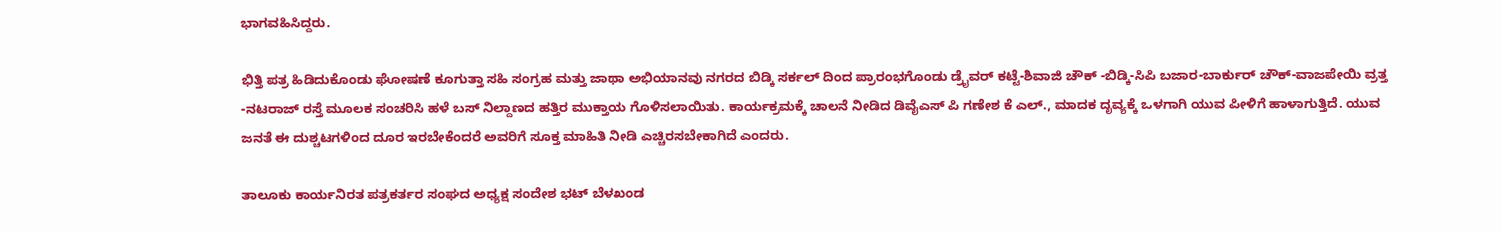ಭಾಗವಹಿಸಿದ್ದರು.

ಭಿತ್ತಿ ಪತ್ರ ಹಿಡಿದುಕೊಂಡು ಘೋಷಣೆ ಕೂಗುತ್ತಾ ಸಹಿ ಸಂಗ್ರಹ ಮತ್ತು ಜಾಥಾ ಅಭಿಯಾನವು ನಗರದ ಬಿಡ್ಕಿ ಸರ್ಕಲ್ ದಿಂದ ಪ್ರಾರಂಭಗೊಂಡು ಡ್ರೈವರ್ ಕಟ್ಟೆ-ಶಿವಾಜಿ ಚೌಕ್ -ಬಿಡ್ಕಿ-ಸಿಪಿ ಬಜಾರ-ಬಾರ್ಕುರ್ ಚೌಕ್‌-ವಾಜಪೇಯಿ ವ್ರತ್ತ -ನಟರಾಜ್ ರಸ್ತೆ ಮೂಲಕ ಸಂಚರಿಸಿ ಹಳೆ ಬಸ್ ನಿಲ್ದಾಣದ ಹತ್ತಿರ ಮುಕ್ತಾಯ ಗೊಳಿಸಲಾಯಿತು. ಕಾರ್ಯಕ್ರಮಕ್ಕೆ ಚಾಲನೆ ನೀಡಿದ ಡಿವೈಎಸ್ ಪಿ ಗಣೇಶ ಕೆ ಎಲ್‌., ಮಾದಕ ದೃವ್ಯಕ್ಕೆ ಒಳಗಾಗಿ ಯುವ ಪೀಳಿಗೆ ಹಾಳಾಗುತ್ತಿದೆ. ಯುವ ಜನತೆ ಈ ದುಶ್ಚಟಗಳಿಂದ ದೂರ ಇರಬೇಕೆಂದರೆ ಅವರಿಗೆ ಸೂಕ್ತ ಮಾಹಿತಿ ನೀಡಿ ಎಚ್ಚಿರಸಬೇಕಾಗಿದೆ ಎಂದರು.

ತಾಲೂಕು ಕಾರ್ಯನಿರತ ಪತ್ರಕರ್ತರ ಸಂಘದ ಅಧ್ಯಕ್ಷ ಸಂದೇಶ ಭಟ್ ಬೆಳಖಂಡ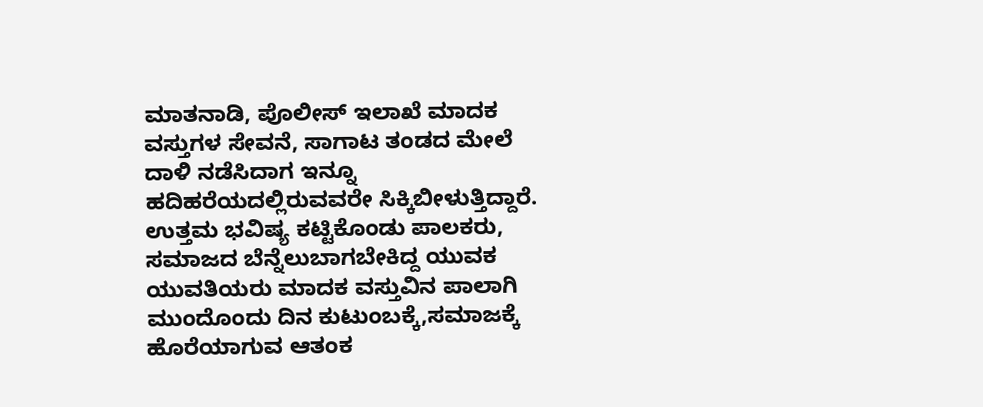ಮಾತನಾಡಿ, ಪೊಲೀಸ್ ಇಲಾಖೆ ಮಾದಕ ವಸ್ತುಗಳ ಸೇವನೆ, ಸಾಗಾಟ ತಂಡದ ಮೇಲೆ ದಾಳಿ ನಡೆಸಿದಾಗ ಇನ್ನೂ ಹದಿಹರೆಯದಲ್ಲಿರುವವರೇ ಸಿಕ್ಕಿಬೀಳುತ್ತಿದ್ದಾರೆ. ಉತ್ತಮ ಭವಿಷ್ಯ ಕಟ್ಟಿಕೊಂಡು ಪಾಲಕರು, ಸಮಾಜದ ಬೆನ್ನೆಲುಬಾಗಬೇಕಿದ್ದ ಯುವಕ ಯುವತಿಯರು ಮಾದಕ ವಸ್ತುವಿನ ಪಾಲಾಗಿ ಮುಂದೊಂದು ದಿನ ಕುಟುಂಬಕ್ಕೆ,ಸಮಾಜಕ್ಕೆ ಹೊರೆಯಾಗುವ ಆತಂಕ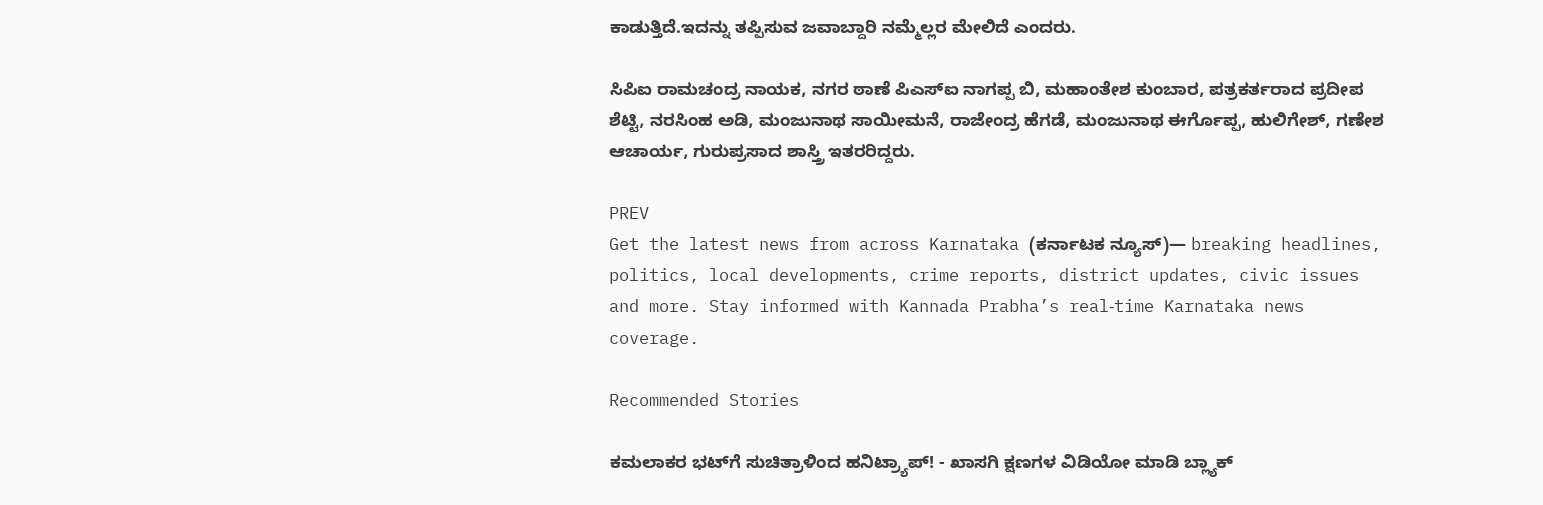ಕಾಡುತ್ತಿದೆ.ಇದನ್ನು ತಪ್ಪಿಸುವ ಜವಾಬ್ದಾರಿ ನಮ್ಮೆಲ್ಲರ ಮೇಲಿದೆ ಎಂದರು.

ಸಿಪಿಐ ರಾಮಚಂದ್ರ ನಾಯಕ, ನಗರ ಠಾಣೆ ಪಿಎಸ್ಐ ನಾಗಪ್ಪ ಬಿ, ಮಹಾಂತೇಶ ಕುಂಬಾರ, ಪತ್ರಕರ್ತರಾದ ಪ್ರದೀಪ ಶೆಟ್ಟಿ, ನರಸಿಂಹ ಅಡಿ, ಮಂಜುನಾಥ ಸಾಯೀಮನೆ, ರಾಜೇಂದ್ರ ಹೆಗಡೆ, ಮಂಜುನಾಥ ಈರ್ಗೊಪ್ಪ, ಹುಲಿಗೇಶ್, ಗಣೇಶ ಆಚಾರ್ಯ, ಗುರುಪ್ರಸಾದ ಶಾಸ್ತ್ರಿ ಇತರರಿದ್ದರು.

PREV
Get the latest news from across Karnataka (ಕರ್ನಾಟಕ ನ್ಯೂಸ್)— breaking headlines, politics, local developments, crime reports, district updates, civic issues and more. Stay informed with Kannada Prabha’s real‑time Karnataka news coverage.

Recommended Stories

ಕಮಲಾಕರ ಭಟ್‌ಗೆ ಸುಚಿತ್ರಾಳಿಂದ ಹನಿಟ್ರ್ಯಾಪ್‌! - ಖಾಸಗಿ ಕ್ಷಣಗಳ ವಿಡಿಯೋ ಮಾಡಿ ಬ್ಲ್ಯಾಕ್‌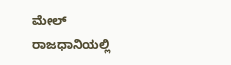ಮೇಲ್‌
ರಾಜಧಾನಿಯಲ್ಲಿ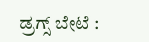ಡ್ರಗ್ಸ್ ಬೇಟೆ :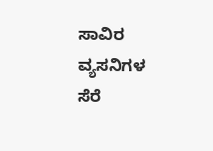ಸಾವಿರ ವ್ಯಸನಿಗಳ ಸೆರೆ